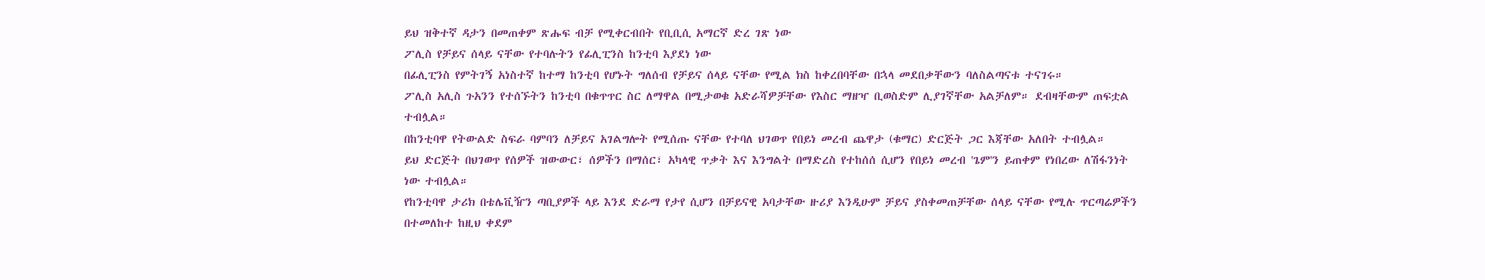ይህ ዝቅተኛ ዳታን በመጠቀም ጽሑፍ ብቻ የሚቀርብበት የቢቢሲ አማርኛ ድረ ገጽ ነው
ፖሊስ የቻይና ሰላይ ናቸው የተባሉትን የፊሊፒንስ ከንቲባ እያደነ ነው
በፊሊፒንስ የምትገኝ አነስተኛ ከተማ ከንቲባ የሆኑት ግለሰብ የቻይና ሰላይ ናቸው የሚል ክስ ከቀረበባቸው በኋላ መደበቃቸውን ባለስልጣናቱ ተናገሩ።
ፖሊስ አሊስ ጉአንን የተሰኙትን ከንቲባ በቁጥጥር ስር ለማዋል በሚታወቁ አድራሻዎቻቸው የእስር ማዘዣ ቢወስድም ሊያገኛቸው አልቻለም። ደብዛቸውም ጠፍቷል ተብሏል።
በከንቲባዋ የትውልድ ስፍራ ባምባን ለቻይና አገልግሎት የሚሰጡ ናቸው የተባለ ህገወጥ የበይነ መረብ ጨዋታ (ቁማር) ድርጅት ጋር እጃቸው አለበት ተብሏል።
ይህ ድርጅት በህገወጥ የሰዎች ዝውውር፣ ሰዎችን በማሰር፣ አካላዊ ጥቃት እና እንግልት በማድረስ የተከሰሰ ሲሆን የበይነ መረብ 'ጌም'ን ይጠቀም የነበረው ለሽፋንነት ነው ተብሏል።
የከንቲባዋ ታሪክ በቴሌቪዥን ጣቢያዎች ላይ እንደ ድራማ የታየ ሲሆን በቻይናዊ አባታቸው ዙሪያ እንዲሁም ቻይና ያስቀመጠቻቸው ሰላይ ናቸው የሚሉ ጥርጣሬዎችን በተመለከተ ከዚህ ቀደም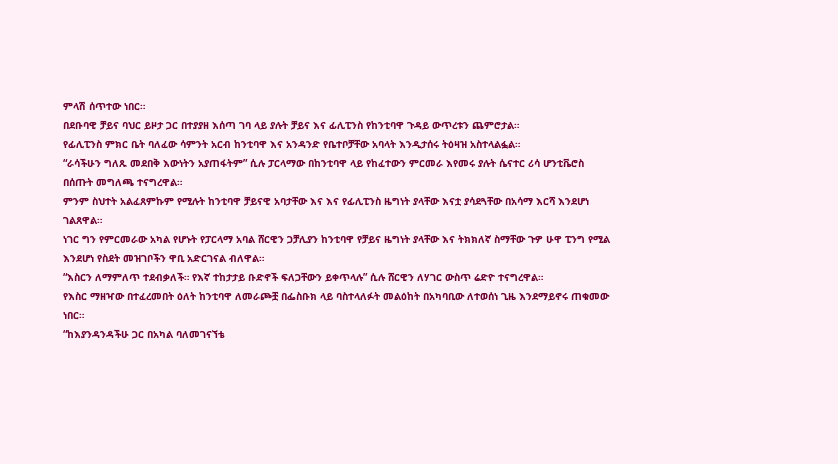ምላሽ ሰጥተው ነበር።
በደቡባዊ ቻይና ባህር ይዞታ ጋር በተያያዘ እሰጣ ገባ ላይ ያሉት ቻይና እና ፊሊፒንስ የከንቲባዋ ጉዳይ ውጥረቱን ጨምሮታል።
የፊሊፒንስ ምክር ቤት ባለፈው ሳምንት አርብ ከንቲባዋ እና አንዳንድ የቤተቦቻቸው አባላት እንዲታሰሩ ትዕዛዝ አስተላልፏል።
“ራሳችሁን ግለጹ መደበቅ እውነትን አያጠፋትም” ሲሉ ፓርላማው በከንቲባዋ ላይ የከፈተውን ምርመራ እየመሩ ያሉት ሴናተር ሪሳ ሆንቲቬሮስ በሰጡት መግለጫ ተናግረዋል።
ምንም ስህተት አልፈጸምኩም የሚሉት ከንቲባዋ ቻይናዊ አባታቸው እና እና የፊሊፒንስ ዜግነት ያላቸው እናቷ ያሳደጓቸው በአሳማ እርሻ እንደሆነ ገልጸዋል።
ነገር ግን የምርመራው አካል የሆኑት የፓርላማ አባል ሸርዊን ጋቻሊያን ከንቲባዋ የቻይና ዜግነት ያላቸው እና ትክክለኛ ስማቸው ጉዎ ሁዋ ፒንግ የሚል እንደሆነ የስደት መዝገቦችን ዋቢ አድርገናል ብለዋል።
“እስርን ለማምለጥ ተደብቃለች። የእኛ ተከታታይ ቡድኖች ፍለጋቸውን ይቀጥላሉ” ሲሉ ሸርዊን ለሃገር ውስጥ ሬድዮ ተናግረዋል።
የእስር ማዘዣው በተፈረመበት ዕለት ከንቲባዋ ለመራጮቿ በፌስቡክ ላይ ባስተላለፉት መልዕከት በአካባቢው ለተወሰነ ጊዜ እንደማይኖሩ ጠቁመው ነበር።
“ከእያንዳንዳችሁ ጋር በአካል ባለመገናኘቴ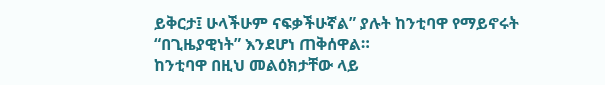ይቅርታ፤ ሁላችሁም ናፍቃችሁኛል” ያሉት ከንቲባዋ የማይኖሩት “በጊዜያዊነት” እንደሆነ ጠቅሰዋል።
ከንቲባዋ በዚህ መልዕክታቸው ላይ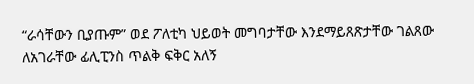“ራሳቸውን ቢያጡም” ወደ ፖለቲካ ህይወት መግባታቸው እንደማይጸጽታቸው ገልጸው ለአገራቸው ፊሊፒንስ ጥልቅ ፍቅር አለኝ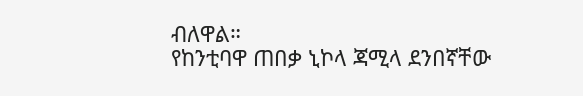ብለዋል።
የከንቲባዋ ጠበቃ ኒኮላ ጃሚላ ደንበኛቸው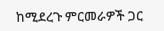ከሚደረጉ ምርመራዎች ጋር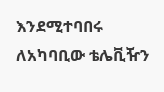እንደሚተባበሩ ለአካባቢው ቴሌቪዥን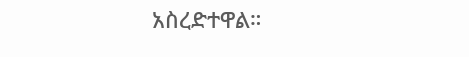አስረድተዋል።